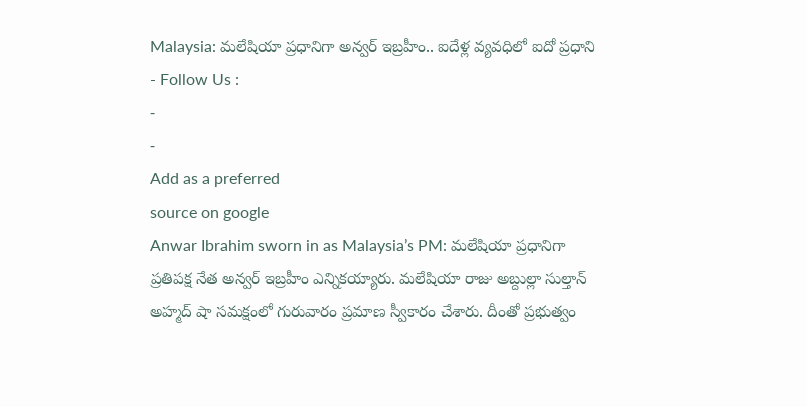Malaysia: మలేషియా ప్రధానిగా అన్వర్ ఇబ్రహీం.. ఐదేళ్ల వ్యవధిలో ఐదో ప్రధాని
- Follow Us :
-
-
Add as a preferred
source on google
Anwar Ibrahim sworn in as Malaysia’s PM: మలేషియా ప్రధానిగా ప్రతిపక్ష నేత అన్వర్ ఇబ్రహీం ఎన్నికయ్యారు. మలేషియా రాజు అబ్దుల్లా సుల్తాన్ అహ్మద్ షా సమక్షంలో గురువారం ప్రమాణ స్వీకారం చేశారు. దీంతో ప్రభుత్వం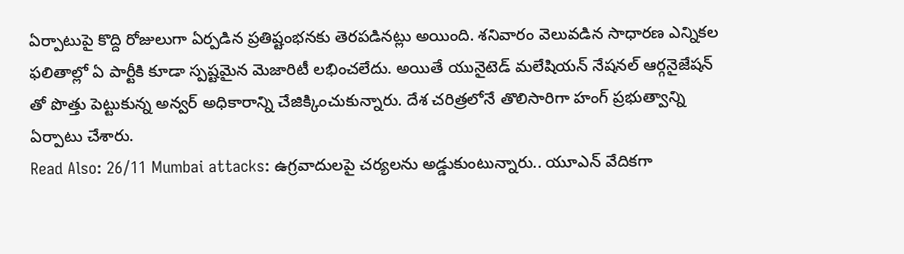ఏర్పాటుపై కొద్ది రోజులుగా ఏర్పడిన ప్రతిష్టంభనకు తెరపడినట్లు అయింది. శనివారం వెలువడిన సాధారణ ఎన్నికల ఫలితాల్లో ఏ పార్టీకి కూడా స్పష్టమైన మెజారిటీ లభించలేదు. అయితే యునైటెడ్ మలేషియన్ నేషనల్ ఆర్గనైజేషన్ తో పొత్తు పెట్టుకున్న అన్వర్ అధికారాన్ని చేజిక్కించుకున్నారు. దేశ చరిత్రలోనే తొలిసారిగా హంగ్ ప్రభుత్వాన్ని ఏర్పాటు చేశారు.
Read Also: 26/11 Mumbai attacks: ఉగ్రవాదులపై చర్యలను అడ్డుకుంటున్నారు.. యూఎన్ వేదికగా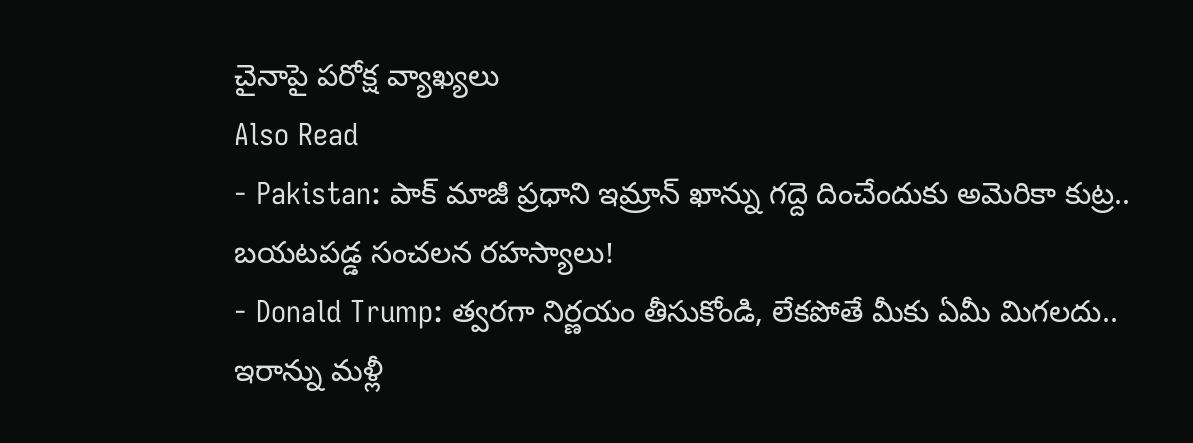చైనాపై పరోక్ష వ్యాఖ్యలు
Also Read
- Pakistan: పాక్ మాజీ ప్రధాని ఇమ్రాన్ ఖాన్ను గద్దె దించేందుకు అమెరికా కుట్ర.. బయటపడ్డ సంచలన రహస్యాలు!
- Donald Trump: త్వరగా నిర్ణయం తీసుకోండి, లేకపోతే మీకు ఏమీ మిగలదు.. ఇరాన్ను మళ్లీ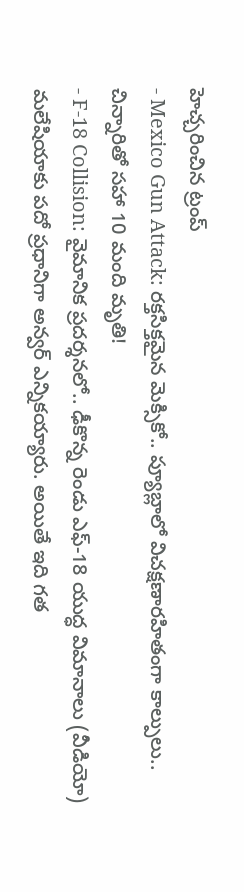హెచ్చరించిన ట్రంప్
- Mexico Gun Attack: రక్తసిక్తమైన మెక్సికో.. ప్యూబ్లాలో విచక్షణారహితంగా కాల్పులు.. చిన్నారితో సహా 10 మంది మృతి!
- F-18 Collision: వైమానిక ప్రదర్శనలో.. ఢీకొన్న రెండు ఎఫ్-18 యుద్ధ విమానాలు (వీడియో)
మలేషియాకు పదో ప్రధానిగా అన్వర్ ఎన్నికయ్యారు. అయితే ఇది గత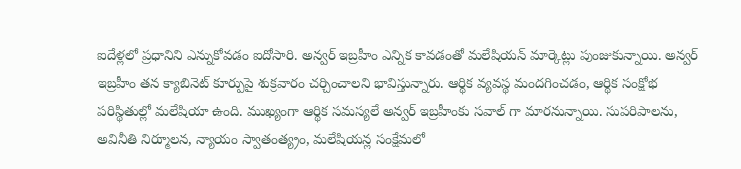ఐదేళ్లలో ప్రధానిని ఎన్నుకోవడం ఐదోసారి. అన్వర్ ఇబ్రహీం ఎన్నిక కావడంతో మలేషియన్ మార్కెట్లు పుంజుకున్నాయి. అన్వర్ ఇబ్రహీం తన క్యాబినెట్ కూర్పుపై శుక్రవారం చర్చించాలని భావిస్తున్నారు. ఆర్థిక వ్యవస్థ మందగించడం, ఆర్థిక సంక్షోభ పరిస్థితుల్లో మలేషియా ఉంది. ముఖ్యంగా ఆర్థిక సమస్యలే అన్వర్ ఇబ్రహీంకు సవాల్ గా మారనున్నాయి. సుపరిపాలను, అవినీతి నిర్మూలన, న్యాయం స్వాతంత్య్రం, మలేషియన్ల సంక్షేమలో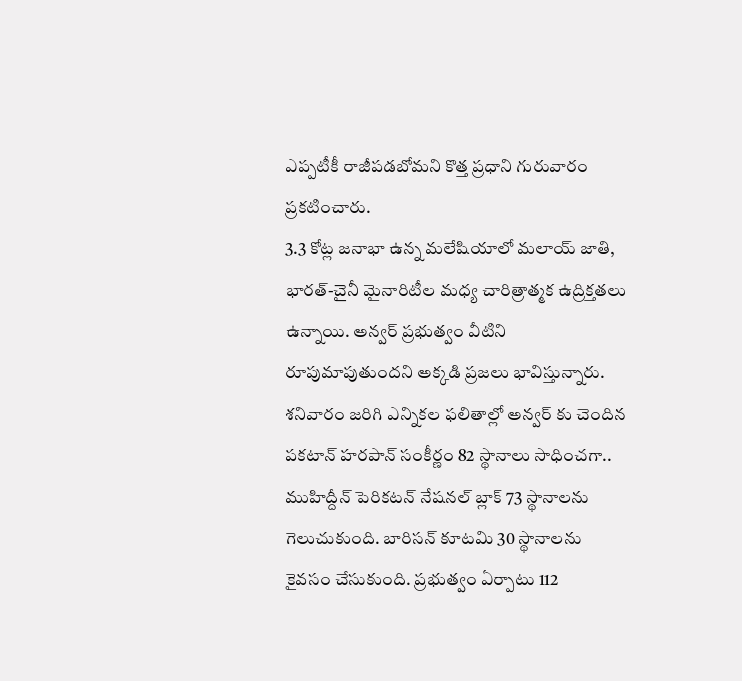ఎప్పటీకీ రాజీపడబోమని కొత్త ప్రధాని గురువారం ప్రకటించారు.
3.3 కోట్ల జనాభా ఉన్న మలేషియాలో మలాయ్ జాతి, భారత్-చైనీ మైనారిటీల మధ్య చారిత్రాత్మక ఉద్రిక్తతలు ఉన్నాయి. అన్వర్ ప్రభుత్వం వీటిని రూపుమాపుతుందని అక్కడి ప్రజలు భావిస్తున్నారు. శనివారం జరిగి ఎన్నికల ఫలితాల్లో అన్వర్ కు చెందిన పకటాన్ హరపాన్ సంకీర్ణం 82 స్థానాలు సాధించగా.. ముహిద్దీన్ పెరికటన్ నేషనల్ బ్లాక్ 73 స్థానాలను గెలుచుకుంది. బారిసన్ కూటమి 30 స్థానాలను కైవసం చేసుకుంది. ప్రభుత్వం ఏర్పాటు 112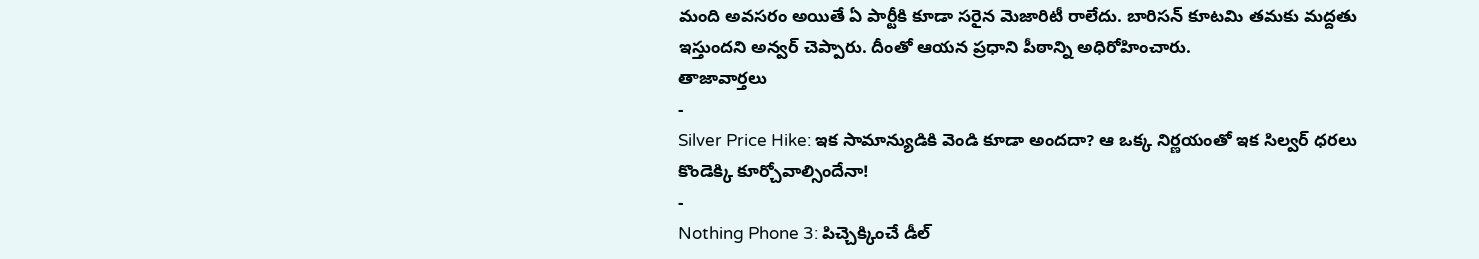మంది అవసరం అయితే ఏ పార్టీకి కూడా సరైన మెజారిటీ రాలేదు. బారిసన్ కూటమి తమకు మద్దతు ఇస్తుందని అన్వర్ చెప్పారు. దీంతో ఆయన ప్రధాని పీఠాన్ని అధిరోహించారు.
తాజావార్తలు
-
Silver Price Hike: ఇక సామాన్యుడికి వెండి కూడా అందదా? ఆ ఒక్క నిర్ణయంతో ఇక సిల్వర్ ధరలు కొండెక్కి కూర్చోవాల్సిందేనా!
-
Nothing Phone 3: పిచ్చెక్కించే డీల్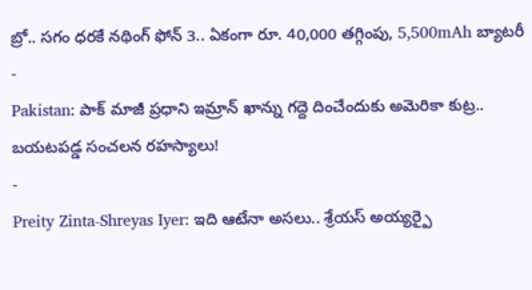బ్రో.. సగం ధరకే నథింగ్ ఫోన్ 3.. ఏకంగా రూ. 40,000 తగ్గింపు, 5,500mAh బ్యాటరీ
-
Pakistan: పాక్ మాజీ ప్రధాని ఇమ్రాన్ ఖాన్ను గద్దె దించేందుకు అమెరికా కుట్ర.. బయటపడ్డ సంచలన రహస్యాలు!
-
Preity Zinta-Shreyas Iyer: ఇది ఆటేనా అసలు.. శ్రేయస్ అయ్యర్పై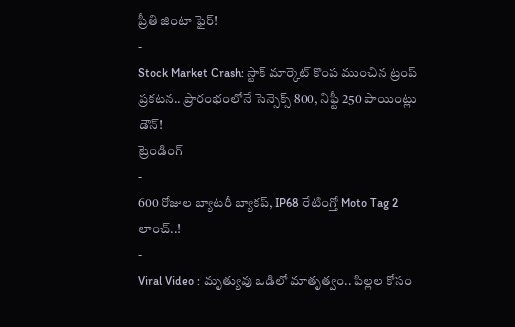ప్రీతి జింటా ఫైర్!
-
Stock Market Crash: స్టాక్ మార్కెట్ కొంప ముంచిన ట్రంప్ ప్రకటన.. ప్రారంభంలోనే సెన్సెక్స్ 800, నిఫ్టీ 250 పాయింట్లు డౌన్!
ట్రెండింగ్
-
600 రోజుల బ్యాటరీ బ్యాకప్, IP68 రేటింగ్తో Moto Tag 2 లాంచ్..!
-
Viral Video : మృత్యువు ఒడిలో మాతృత్వం.. పిల్లల కోసం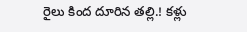రైలు కింద దూరిన తల్లి.! కళ్లు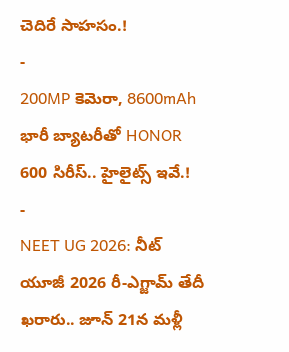చెదిరే సాహసం.!
-
200MP కెమెరా, 8600mAh భారీ బ్యాటరీతో HONOR 600 సిరీస్.. హైలైట్స్ ఇవే.!
-
NEET UG 2026: నీట్ యూజీ 2026 రీ-ఎగ్జామ్ తేదీ ఖరారు.. జూన్ 21న మళ్లీ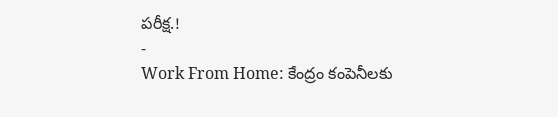పరీక్ష.!
-
Work From Home: కేంద్రం కంపెనీలకు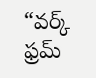“వర్క్ ఫ్రమ్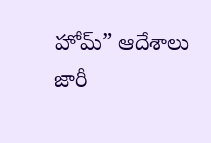హోమ్” ఆదేశాలు జారీ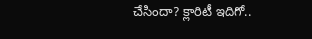చేసిందా? క్లారిటీ ఇదిగో..